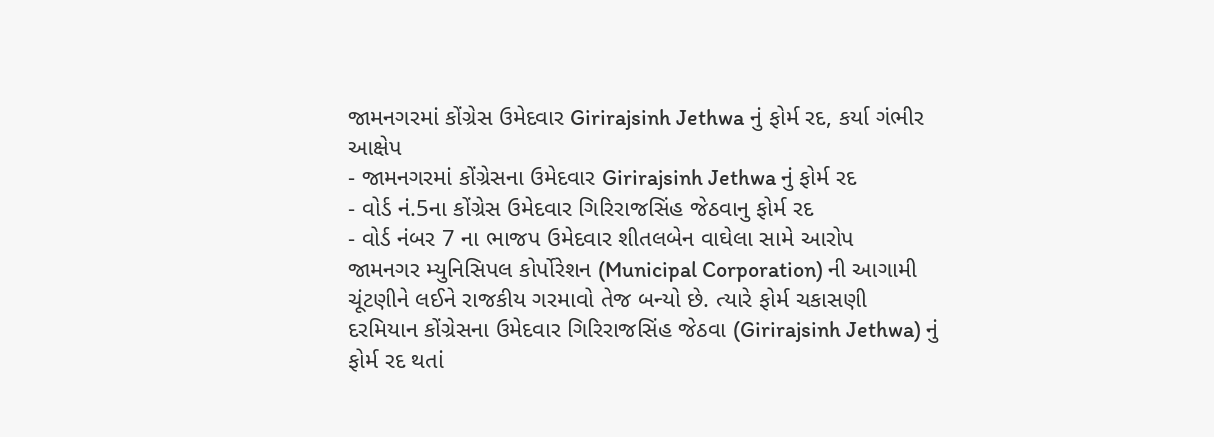જામનગરમાં કોંગ્રેસ ઉમેદવાર Girirajsinh Jethwa નું ફોર્મ રદ, કર્યા ગંભીર આક્ષેપ
- જામનગરમાં કોંગ્રેસના ઉમેદવાર Girirajsinh Jethwa નું ફોર્મ રદ
- વોર્ડ નં.5ના કોંગ્રેસ ઉમેદવાર ગિરિરાજસિંહ જેઠવાનુ ફોર્મ રદ
- વોર્ડ નંબર 7 ના ભાજપ ઉમેદવાર શીતલબેન વાઘેલા સામે આરોપ
જામનગર મ્યુનિસિપલ કોર્પોરેશન (Municipal Corporation) ની આગામી ચૂંટણીને લઈને રાજકીય ગરમાવો તેજ બન્યો છે. ત્યારે ફોર્મ ચકાસણી દરમિયાન કોંગ્રેસના ઉમેદવાર ગિરિરાજસિંહ જેઠવા (Girirajsinh Jethwa) નું ફોર્મ રદ થતાં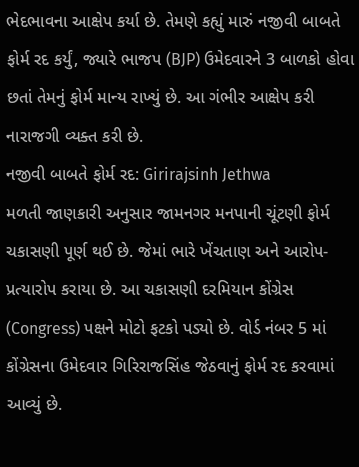ભેદભાવના આક્ષેપ કર્યા છે. તેમણે કહ્યું મારું નજીવી બાબતે ફોર્મ રદ કર્યું, જ્યારે ભાજપ (BJP) ઉમેદવારને 3 બાળકો હોવા છતાં તેમનું ફોર્મ માન્ય રાખ્યું છે. આ ગંભીર આક્ષેપ કરી નારાજગી વ્યક્ત કરી છે.
નજીવી બાબતે ફોર્મ રદ: Girirajsinh Jethwa
મળતી જાણકારી અનુસાર જામનગર મનપાની ચૂંટણી ફોર્મ ચકાસણી પૂર્ણ થઈ છે. જેમાં ભારે ખેંચતાણ અને આરોપ-પ્રત્યારોપ કરાયા છે. આ ચકાસણી દરમિયાન કોંગ્રેસ (Congress) પક્ષને મોટો ફટકો પડ્યો છે. વોર્ડ નંબર 5 માં કોંગ્રેસના ઉમેદવાર ગિરિરાજસિંહ જેઠવાનું ફોર્મ રદ કરવામાં આવ્યું છે.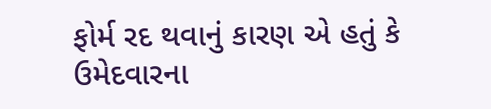ફોર્મ રદ થવાનું કારણ એ હતું કે ઉમેદવારના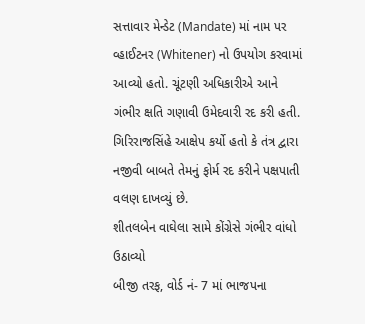સત્તાવાર મેન્ડેટ (Mandate) માં નામ પર વ્હાઈટનર (Whitener) નો ઉપયોગ કરવામાં આવ્યો હતો. ચૂંટણી અધિકારીએ આને ગંભીર ક્ષતિ ગણાવી ઉમેદવારી રદ કરી હતી. ગિરિરાજસિંહે આક્ષેપ કર્યો હતો કે તંત્ર દ્વારા નજીવી બાબતે તેમનું ફોર્મ રદ કરીને પક્ષપાતી વલણ દાખવ્યું છે.
શીતલબેન વાઘેલા સામે કોંગ્રેસે ગંભીર વાંધો ઉઠાવ્યો
બીજી તરફ, વોર્ડ નં- 7 માં ભાજપના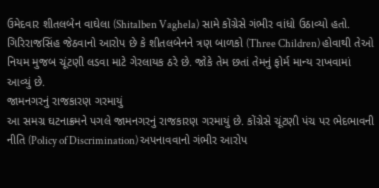ઉમેદવાર શીતલબેન વાઘેલા (Shitalben Vaghela) સામે કોંગ્રેસે ગંભીર વાંધો ઉઠાવ્યો હતો. ગિરિરાજસિંહ જેઠવાનો આરોપ છે કે શીતલબેનને ત્રણ બાળકો (Three Children) હોવાથી તેઓ નિયમ મુજબ ચૂંટણી લડવા માટે ગેરલાયક ઠરે છે. જોકે તેમ છતાં તેમનું ફોર્મ માન્ય રાખવામાં આવ્યું છે.
જામનગરનું રાજકારણ ગરમાયું
આ સમગ્ર ઘટનાક્રમને પગલે જામનગરનું રાજકારણ ગરમાયું છે. કોંગ્રેસે ચૂંટણી પંચ પર ભેદભાવની નીતિ (Policy of Discrimination) અપનાવવાનો ગંભીર આરોપ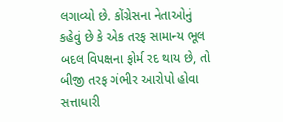લગાવ્યો છે. કોંગ્રેસના નેતાઓનું કહેવું છે કે એક તરફ સામાન્ય ભૂલ બદલ વિપક્ષના ફોર્મ રદ થાય છે, તો બીજી તરફ ગંભીર આરોપો હોવા સત્તાધારી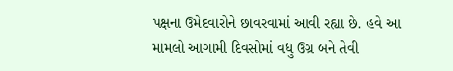પક્ષના ઉમેદવારોને છાવરવામાં આવી રહ્યા છે. હવે આ મામલો આગામી દિવસોમાં વધુ ઉગ્ર બને તેવી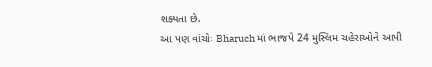શક્યતા છે.
આ પણ વાંચોઃ Bharuch માં ભાજપે 24 મુસ્લિમ ચહેરાઓને આપી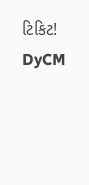ટિકિટ! DyCM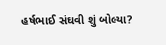હર્ષભાઈ સંઘવી શું બોલ્યા?